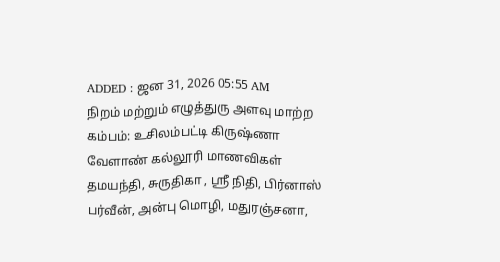ADDED : ஜன 31, 2026 05:55 AM
நிறம் மற்றும் எழுத்துரு அளவு மாற்ற
கம்பம்: உசிலம்பட்டி கிருஷ்ணா வேளாண் கல்லூரி மாணவிகள் தமயந்தி, சுருதிகா , ஸ்ரீ நிதி, பிர்னாஸ் பர்வீன், அன்பு மொழி, மதுரஞ்சனா,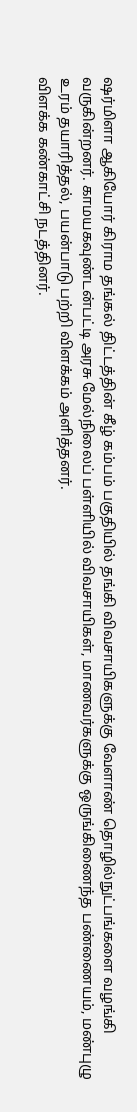ஷர்மிளா ஆகியோர் கிராம தங்கல் திட்டத்தின் கீழ் கம்பம் பகுதியில் தங்கி விவசாயிகளுக்கு வேளாண் தொழில்நுட்பங்களை வழங்கி வருகின்றனர். காமயகவுண்டன்பட்டி அரசு மேல்நிலைப் பள்ளியில் விவசாயிகள், மாணவர்களுக்கு ஒருங்கிணைந்த பண்ணையம், மண்புழு உரம் தயாரித்தல், பயன்பாடு பற்றி விளக்கம் அளித்தனர்.
விளக்க கண்காட்சி நடத்தினர்.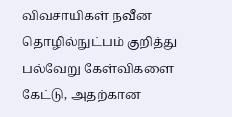விவசாயிகள் நவீன தொழில்நுட்பம் குறித்து பல்வேறு கேள்விகளை கேட்டு, அதற்கான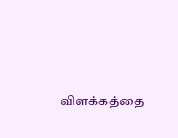விளக்கத்தை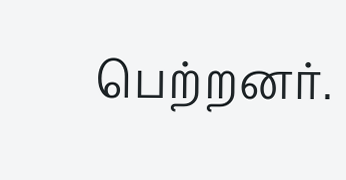பெற்றனர்.